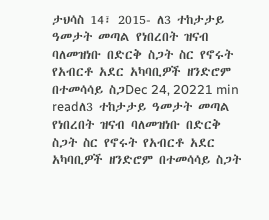ታህሳስ 14፣ 2015- ለ3 ተከታታይ ዓመታት መጣል የነበረበት ዝናብ ባለመዝነቡ በድርቅ ስጋት ስር የኖሩት የአብርቶ አደር አካባቢዎች ዘንድሮም በተመሳሳይ ስጋDec 24, 20221 min readለ3 ተከታታይ ዓመታት መጣል የነበረበት ዝናብ ባለመዝነቡ በድርቅ ስጋት ስር የኖሩት የአብርቶ አደር አካባቢዎች ዘንድሮም በተመሳሳይ ስጋት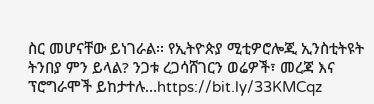ስር መሆናቸው ይነገራል፡፡ የኢትዮጵያ ሚቲዎሮሎጂ ኢንስቲትዩት ትንበያ ምን ይላል? ንጋቱ ረጋሳሸገርን ወሬዎች፣ መረጃ እና ፕሮግራሞች ይከታተሉ…https://bit.ly/33KMCqz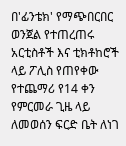በ'ፊንቴክ' የማጭበርበር ወንጀል የተጠረጠሩ አርቲስቶች እና ቲክቶከሮች ላይ ፖሊስ የጠየቀው የተጨማሪ የ14 ቀን የምርመራ ጊዜ ላይ ለመወሰን ፍርድ ቤት ለነገ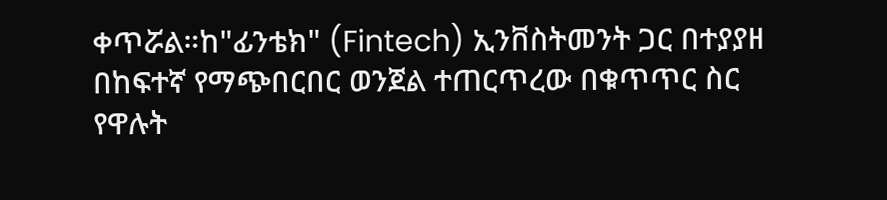ቀጥሯል።ከ"ፊንቴክ" (Fintech) ኢንቨስትመንት ጋር በተያያዘ በከፍተኛ የማጭበርበር ወንጀል ተጠርጥረው በቁጥጥር ስር የዋሉት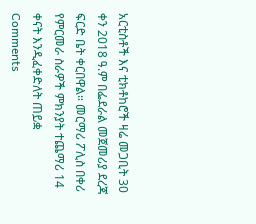አርቲስቶች እና ቲክቶከሮች ዛሬ መጋቢት 30 ቀን 2018 ዓ.ም በፌደራል መጀመሪያ ደረጃ ፍርድ ቤት ቀርበዋል። መርማሪ ፖሊስ በቀሪ የምርመራ ስራዎች ምክንያት ተጨማሪ 14 ቀናት እንዲፈቀድለት ጠይቋ
Comments